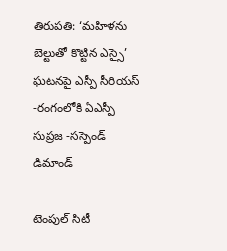తిరుపతి: ‘మహిళను బెల్టుతో కొట్టిన ఎస్సై’ ఘటనపై ఎస్పీ సీరియస్ -రంగంలోకి ఏఎస్పీ సుప్రజ -సస్పెండ్ డిమాండ్

టెంపుల్ సిటీ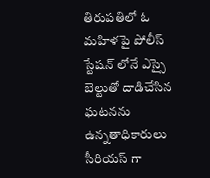తిరుపతిలో ఓ మహిళపై పోలీస్ స్టేషన్ లోనే ఎస్సై బెల్టుతో దాడిచేసిన ఘటనను ఉన్నతాధికారులు సీరియస్ గా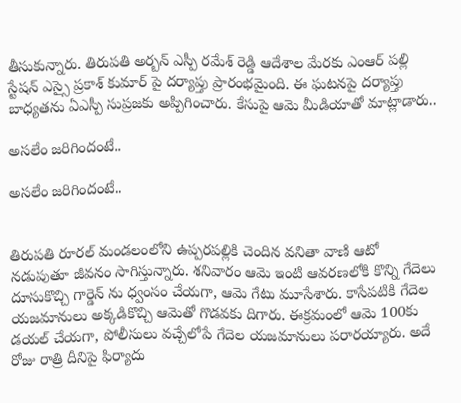తీసుకున్నారు. తిరుపతి అర్బన్ ఎస్పీ రమేశ్ రెడ్డి ఆదేశాల మేరకు ఎంఆర్ పల్లి స్టేషన్ ఎస్సై ప్రకాశ్ కుమార్ పై దర్యాప్తు ప్రారంభమైంది. ఈ ఘటనపై దర్యాప్తు బాధ్యతను ఏఎస్పీ సుప్రజకు అప్పిగించారు. కేసుపై ఆమె మీడియాతో మాట్లాడారు..

అసలేం జరిగిందంటే..

అసలేం జరిగిందంటే..


తిరుపతి రూరల్ మండలంలోని ఉప్పరపల్లికి చెందిన వనితా వాణి ఆటో నడుపుతూ జీవనం సాగిస్తున్నారు. శనివారం ఆమె ఇంటి ఆవరణలోకి కొన్ని గేదెలు దూసుకొచ్చి గార్డెన్ ను ధ్వంసం చేయగా, ఆమె గేటు మూసేశారు. కాసేపటికి గేదెల యజమానులు అక్కడికొచ్చి ఆమెతో గొడవకు దిగారు. ఈక్రమంలో ఆమె 100కు డయల్ చేయగా, పోలీసులు వచ్చేలోపే గేదెల యజమానులు పరారయ్యారు. అదే రోజు రాత్రి దీనిపై ఫిర్యాదు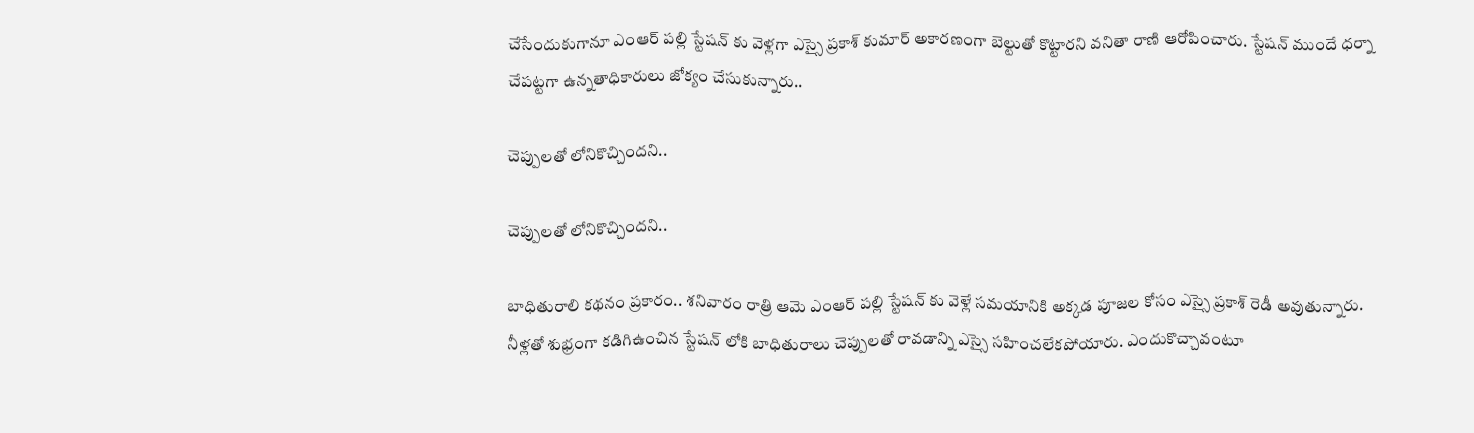చేసేందుకుగానూ ఎంఆర్ పల్లి స్టేషన్ కు వెళ్లగా ఎస్సై ప్రకాశ్ కుమార్ అకారణంగా బెల్టుతో కొట్టారని వనితా రాణి ఆరోపించారు. స్టేషన్ ముందే ధర్నా చేపట్టగా ఉన్నతాధికారులు జోక్యం చేసుకున్నారు..

చెప్పులతో లోనికొచ్చిందని..

చెప్పులతో లోనికొచ్చిందని..

బాధితురాలి కథనం ప్రకారం.. శనివారం రాత్రి ఆమె ఎంఆర్ పల్లి స్టేషన్ కు వెళ్లే సమయానికి అక్కడ పూజల కోసం ఎస్సై ప్రకాశ్ రెడీ అవుతున్నారు. నీళ్లతో శుభ్రంగా కడిగిఉంచిన స్టేషన్ లోకి బాధితురాలు చెప్పులతో రావడాన్ని ఎస్సై సహించలేకపోయారు. ఎందుకొచ్చావంటూ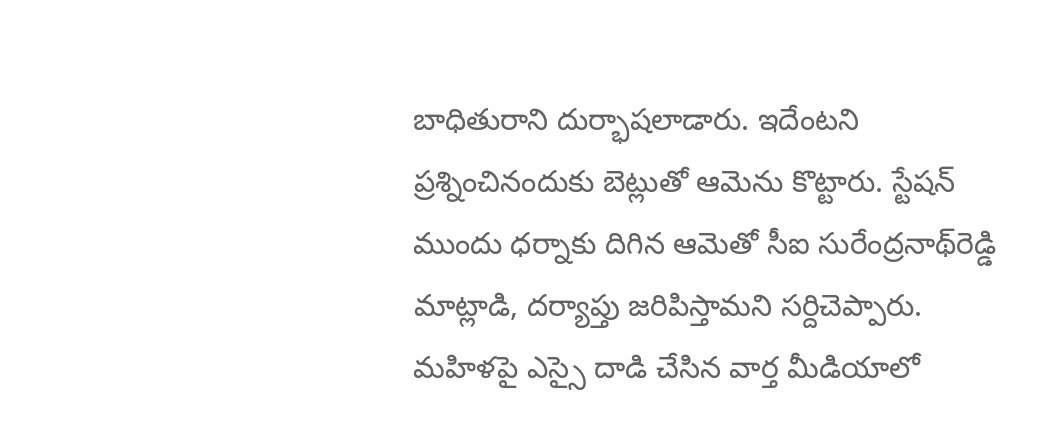బాధితురాని దుర్భాషలాడారు. ఇదేంటని ప్రశ్నించినందుకు బెట్లుతో ఆమెను కొట్టారు. స్టేషన్ ముందు ధర్నాకు దిగిన ఆమెతో సీఐ సురేంద్రనాథ్‌రెడ్డి మాట్లాడి, దర్యాప్తు జరిపిస్తామని సర్దిచెప్పారు. మహిళపై ఎస్సై దాడి చేసిన వార్త మీడియాలో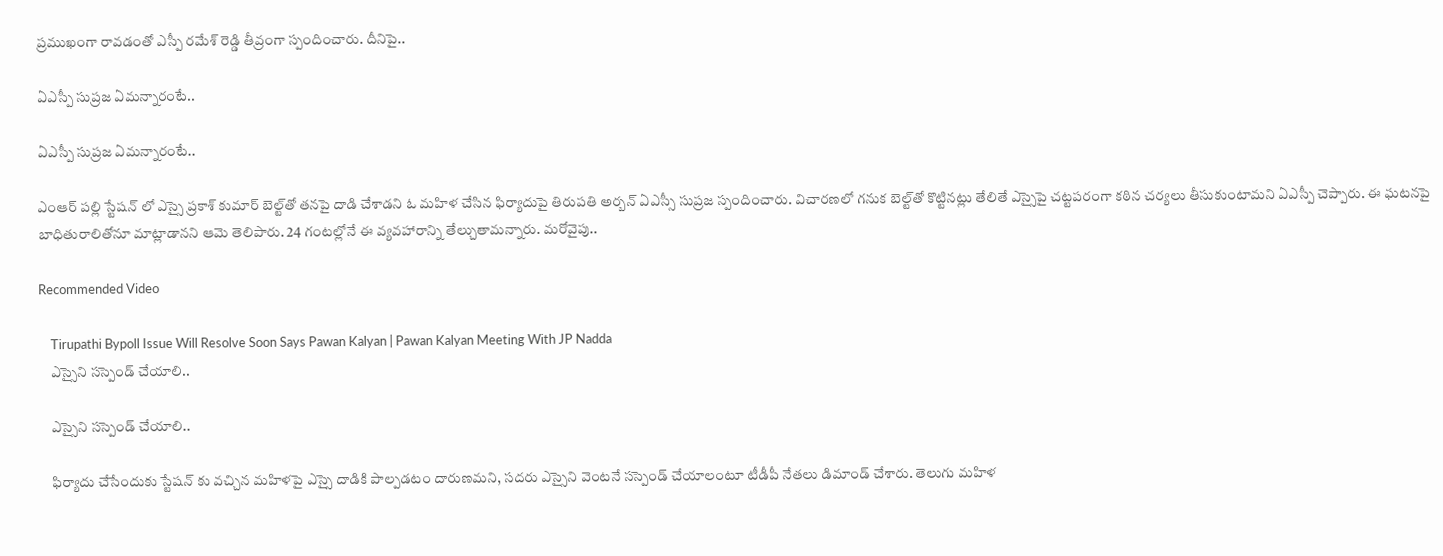ప్రముఖంగా రావడంతో ఎస్పీ రమేశ్ రెడ్డి తీవ్రంగా స్పందించారు. దీనిపై..

ఏఎస్పీ సుప్రజ ఏమన్నారంటే..

ఏఎస్పీ సుప్రజ ఏమన్నారంటే..

ఎంఆర్ పల్లి స్టేషన్ లో ఎస్సై ప్రకాశ్ కుమార్ బెల్ట్‌తో తనపై దాడి చేశాడని ఓ మహిళ చేసిన ఫిర్యాదుపై తిరుపతి అర్బన్‌ ఏఎస్సీ సుప్రజ స్పందించారు. విచారణలో గనుక బెల్ట్‌తో కొట్టినట్లు తేలితే ఎస్సైపై చట్టపరంగా కఠిన చర్యలు తీసుకుంటామని ఏఎస్పీ చెప్పారు. ఈ ఘటనపై బాధితురాలితోనూ మాట్లాడానని ఆమె తెలిపారు. 24 గంటల్లోనే ఈ వ్యవహారాన్ని తేల్చుతామన్నారు. మరోవైపు..

Recommended Video

    Tirupathi Bypoll Issue Will Resolve Soon Says Pawan Kalyan | Pawan Kalyan Meeting With JP Nadda
    ఎస్సైని సస్పెండ్‌ చేయాలి..

    ఎస్సైని సస్పెండ్‌ చేయాలి..

    ఫిర్యాదు చేసేందుకు స్టేషన్ కు వచ్చిన మహిళపై ఎస్సై దాడికి పాల్పడటం దారుణమని, సదరు ఎస్సైని వెంటనే సస్పెండ్ చేయాలంటూ టీడీపీ నేతలు డిమాండ్ చేశారు. తెలుగు మహిళ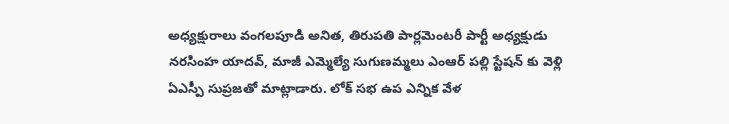అధ్యక్షురాలు వంగలపూడి అనిత, తిరుపతి పార్లమెంటరీ పార్టీ అధ్యక్షుడు నరసింహ యాదవ్, మాజీ ఎమ్మెల్యే సుగుణమ్మలు ఎంఆర్ పల్లి స్టేషన్ కు వెళ్లి ఏఎస్పీ సుప్రజతో మాట్లాడారు. లోక్ సభ ఉప ఎన్నిక వేళ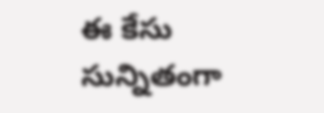ఈ కేసు సున్నితంగా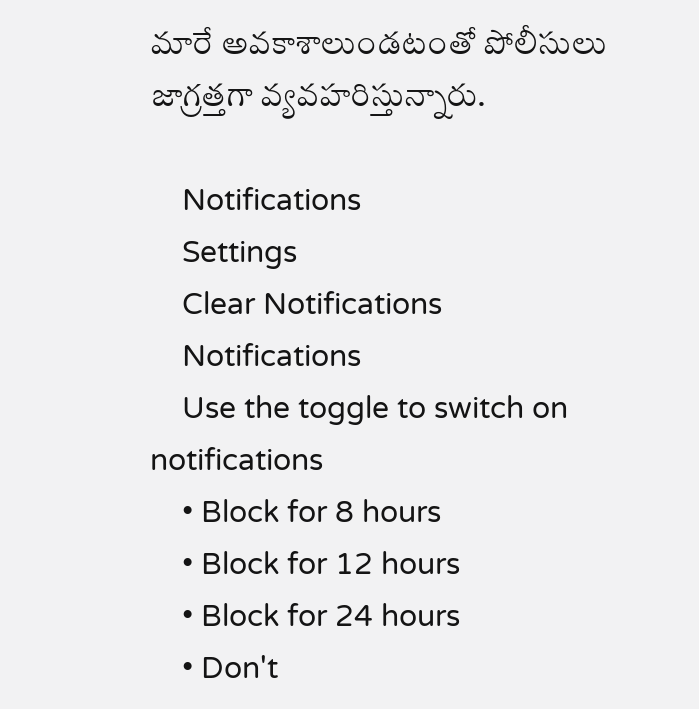మారే అవకాశాలుండటంతో పోలీసులు జాగ్రత్తగా వ్యవహరిస్తున్నారు.

    Notifications
    Settings
    Clear Notifications
    Notifications
    Use the toggle to switch on notifications
    • Block for 8 hours
    • Block for 12 hours
    • Block for 24 hours
    • Don't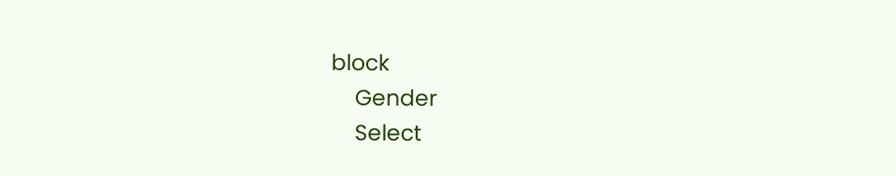block
    Gender
    Select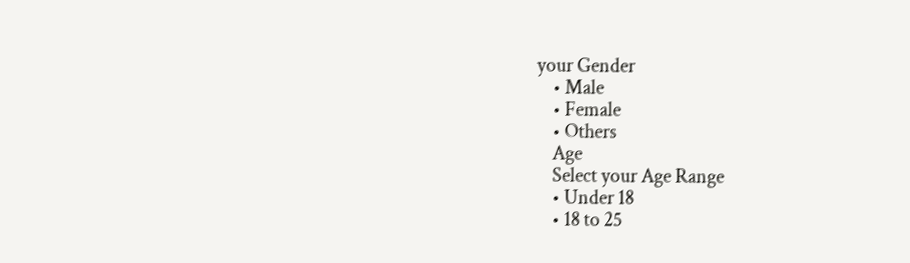your Gender
    • Male
    • Female
    • Others
    Age
    Select your Age Range
    • Under 18
    • 18 to 25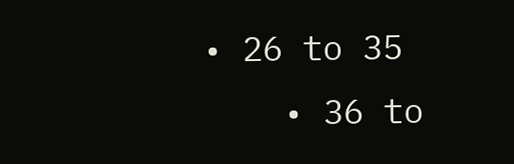• 26 to 35
    • 36 to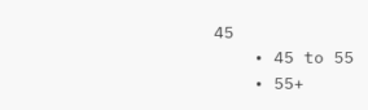45
    • 45 to 55
    • 55+